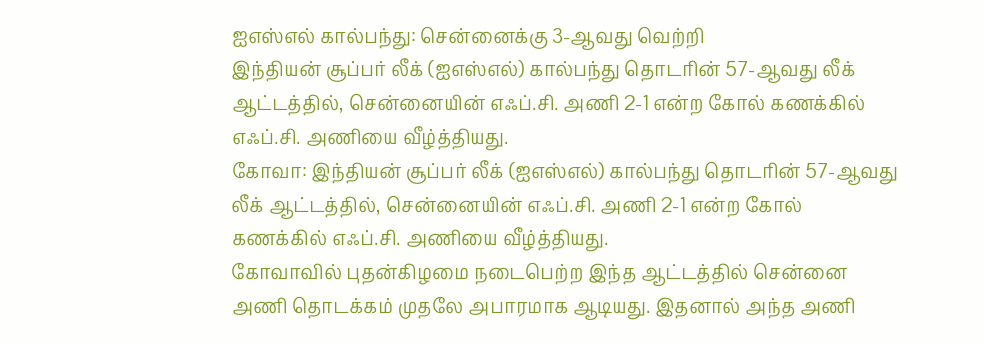ஐஎஸ்எல் கால்பந்து: சென்னைக்கு 3-ஆவது வெற்றி
இந்தியன் சூப்பர் லீக் (ஐஎஸ்எல்) கால்பந்து தொடரின் 57-ஆவது லீக் ஆட்டத்தில், சென்னையின் எஃப்.சி. அணி 2-1 என்ற கோல் கணக்கில் எஃப்.சி. அணியை வீழ்த்தியது.
கோவா: இந்தியன் சூப்பர் லீக் (ஐஎஸ்எல்) கால்பந்து தொடரின் 57-ஆவது லீக் ஆட்டத்தில், சென்னையின் எஃப்.சி. அணி 2-1 என்ற கோல் கணக்கில் எஃப்.சி. அணியை வீழ்த்தியது.
கோவாவில் புதன்கிழமை நடைபெற்ற இந்த ஆட்டத்தில் சென்னை அணி தொடக்கம் முதலே அபாரமாக ஆடியது. இதனால் அந்த அணி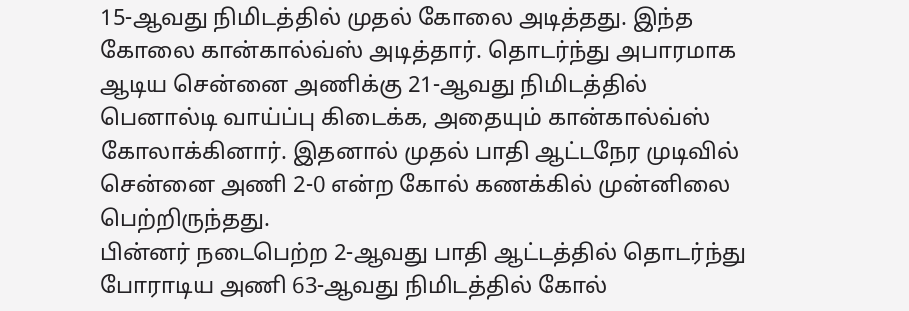15-ஆவது நிமிடத்தில் முதல் கோலை அடித்தது. இந்த கோலை கான்கால்வ்ஸ் அடித்தார். தொடர்ந்து அபாரமாக ஆடிய சென்னை அணிக்கு 21-ஆவது நிமிடத்தில் பெனால்டி வாய்ப்பு கிடைக்க, அதையும் கான்கால்வ்ஸ் கோலாக்கினார். இதனால் முதல் பாதி ஆட்டநேர முடிவில் சென்னை அணி 2-0 என்ற கோல் கணக்கில் முன்னிலை பெற்றிருந்தது.
பின்னர் நடைபெற்ற 2-ஆவது பாதி ஆட்டத்தில் தொடர்ந்து போராடிய அணி 63-ஆவது நிமிடத்தில் கோல்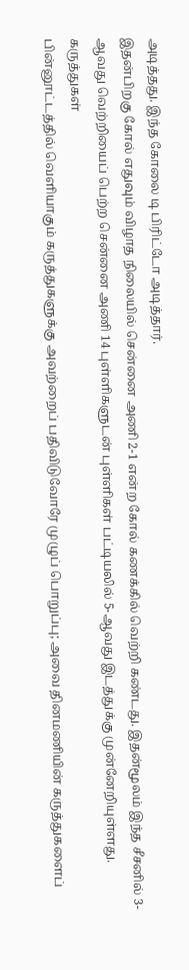அடித்தது. இந்த கோலை டி பிரிட்டோ அடித்தார்.
இதன்பிறகு கோல் எதுவும் விழாத நிலையில் சென்னை அணி 2-1 என்ற கோல் கணக்கில் வெற்றி கண்டது. இதன்மூலம் இந்த சீசனில் 3-ஆவது வெற்றியைப் பெற்ற சென்னை அணி 14 புள்ளிகளுடன் புள்ளிகள் பட்டியலில் 5-ஆவது இடத்துக்கு முன்னேறியுள்ளது.
கருத்துகள்
பின்னூட்டத்தில் வெளியாகும் கருத்துகளுக்கு அவற்றைப் பதிவிடுவோரே முழுப் பொறுப்பு; அவை தினமணியின் கருத்துகளைப்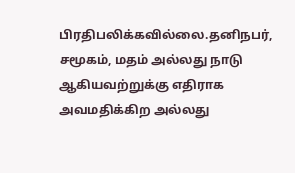பிரதிபலிக்கவில்லை.தனிநபர், சமூகம், மதம் அல்லது நாடு ஆகியவற்றுக்கு எதிராக அவமதிக்கிற அல்லது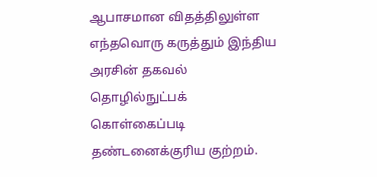ஆபாசமான விதத்திலுள்ள எந்தவொரு கருத்தும் இந்திய அரசின் தகவல் தொழில்நுட்பக் கொள்கைப்படி தண்டனைக்குரிய குற்றம்.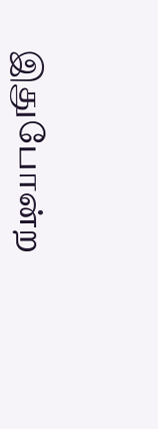இதுபோன்ற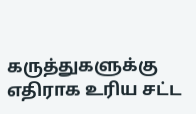கருத்துகளுக்கு எதிராக உரிய சட்ட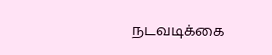நடவடிக்கை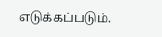எடுக்கப்படும்.